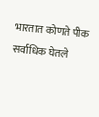भारतात कोणते पीक सर्वाधिक घेतले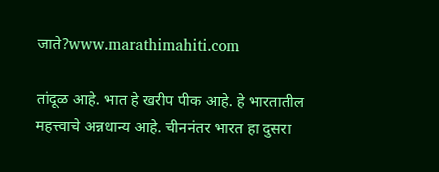जाते?www.marathimahiti.com

तांदूळ आहे. भात हे खरीप पीक आहे. हे भारतातील महत्त्वाचे अन्नधान्य आहे. चीननंतर भारत हा दुसरा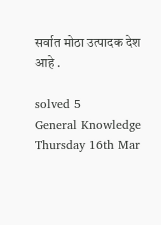सर्वात मोठा उत्पादक देश आहे .

solved 5
General Knowledge Thursday 16th Mar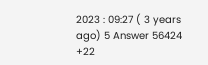2023 : 09:27 ( 3 years ago) 5 Answer 56424 +22